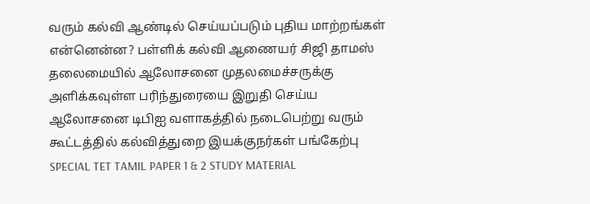வரும் கல்வி ஆண்டில் செய்யப்படும் புதிய மாற்றங்கள் என்னென்ன? பள்ளிக் கல்வி ஆணையர் சிஜி தாமஸ் தலைமையில் ஆலோசனை முதலமைச்சருக்கு அளிக்கவுள்ள பரிந்துரையை இறுதி செய்ய ஆலோசனை டிபிஐ வளாகத்தில் நடைபெற்று வரும் கூட்டத்தில் கல்வித்துறை இயக்குநர்கள் பங்கேற்பு
SPECIAL TET TAMIL PAPER 1 & 2 STUDY MATERIAL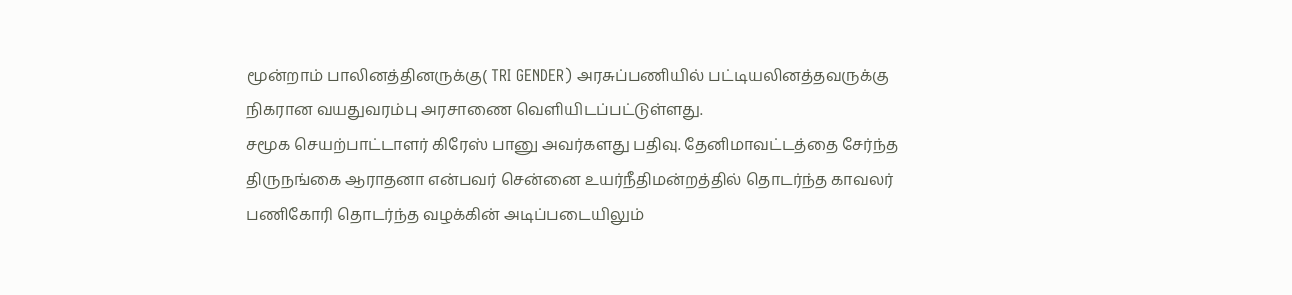மூன்றாம் பாலினத்தினருக்கு( TRI GENDER) அரசுப்பணியில் பட்டியலினத்தவருக்கு நிகரான வயதுவரம்பு அரசாணை வெளியிடப்பட்டுள்ளது.
சமூக செயற்பாட்டாளர் கிரேஸ் பானு அவர்களது பதிவு. தேனிமாவட்டத்தை சேர்ந்த திருநங்கை ஆராதனா என்பவர் சென்னை உயர்நீதிமன்றத்தில் தொடர்ந்த காவலர் பணிகோரி தொடர்ந்த வழக்கின் அடிப்படையிலும்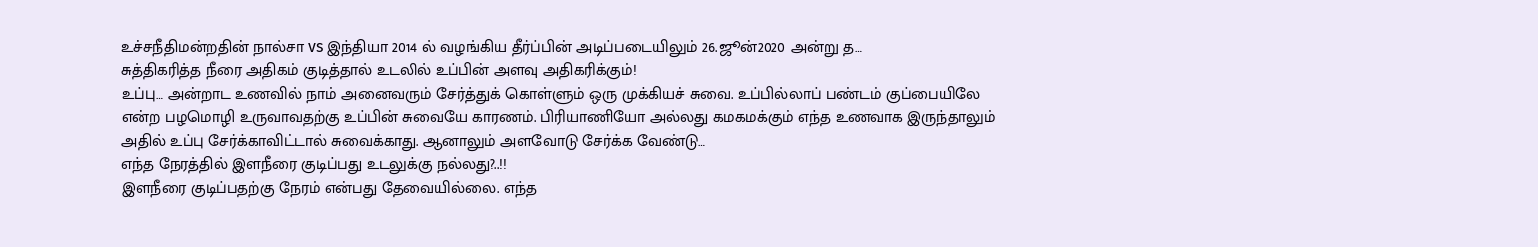உச்சநீதிமன்றதின் நால்சா vs இந்தியா 2014 ல் வழங்கிய தீர்ப்பின் அடிப்படையிலும் 26.ஜூன்2020 அன்று த…
சுத்திகரித்த நீரை அதிகம் குடித்தால் உடலில் உப்பின் அளவு அதிகரிக்கும்!
உப்பு… அன்றாட உணவில் நாம் அனைவரும் சேர்த்துக் கொள்ளும் ஒரு முக்கியச் சுவை. உப்பில்லாப் பண்டம் குப்பையிலே என்ற பழமொழி உருவாவதற்கு உப்பின் சுவையே காரணம். பிரியாணியோ அல்லது கமகமக்கும் எந்த உணவாக இருந்தாலும் அதில் உப்பு சேர்க்காவிட்டால் சுவைக்காது. ஆனாலும் அளவோடு சேர்க்க வேண்டு…
எந்த நேரத்தில் இளநீரை குடிப்பது உடலுக்கு நல்லது?..!!
இளநீரை குடிப்பதற்கு நேரம் என்பது தேவையில்லை. எந்த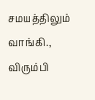சமயத்திலும் வாங்கி., விரும்பி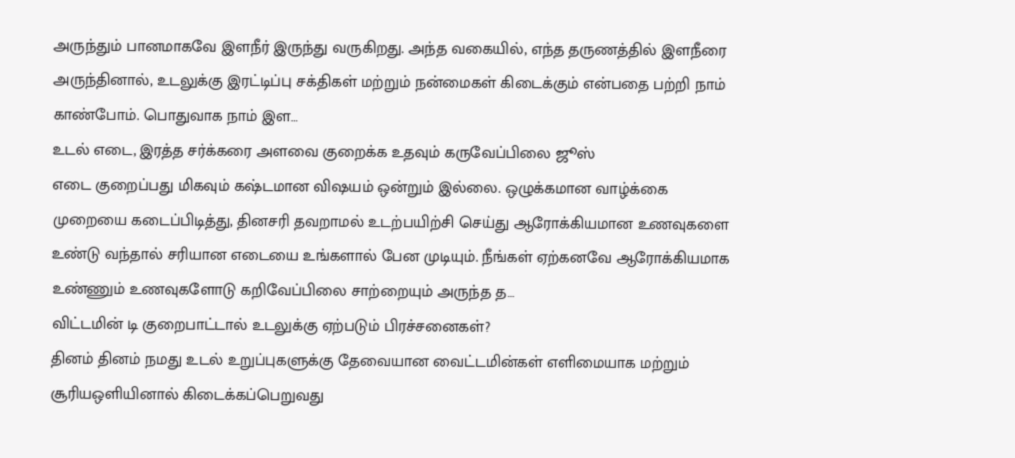அருந்தும் பானமாகவே இளநீர் இருந்து வருகிறது. அந்த வகையில், எந்த தருணத்தில் இளநீரை அருந்தினால், உடலுக்கு இரட்டிப்பு சக்திகள் மற்றும் நன்மைகள் கிடைக்கும் என்பதை பற்றி நாம் காண்போம். பொதுவாக நாம் இள…
உடல் எடை, இரத்த சர்க்கரை அளவை குறைக்க உதவும் கருவேப்பிலை ஜூஸ்
எடை குறைப்பது மிகவும் கஷ்டமான விஷயம் ஒன்றும் இல்லை. ஒழுக்கமான வாழ்க்கை முறையை கடைப்பிடித்து, தினசரி தவறாமல் உடற்பயிற்சி செய்து ஆரோக்கியமான உணவுகளை உண்டு வந்தால் சரியான எடையை உங்களால் பேன முடியும். நீங்கள் ஏற்கனவே ஆரோக்கியமாக உண்ணும் உணவுகளோடு கறிவேப்பிலை சாற்றையும் அருந்த த…
விட்டமின் டி குறைபாட்டால் உடலுக்கு ஏற்படும் பிரச்சனைகள்?
தினம் தினம் நமது உடல் உறுப்புகளுக்கு தேவையான வைட்டமின்கள் எளிமையாக மற்றும் சூரியஒளியினால் கிடைக்கப்பெறுவது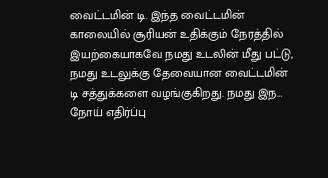வைட்டமின் டி. இந்த வைட்டமின் காலையில் சூரியன் உதிக்கும் நேரத்தில் இயற்கையாகவே நமது உடலின் மீது பட்டு, நமது உடலுக்கு தேவையான வைட்டமின் டி சத்துக்களை வழங்குகிறது. நமது இந…
நோய் எதிர்ப்பு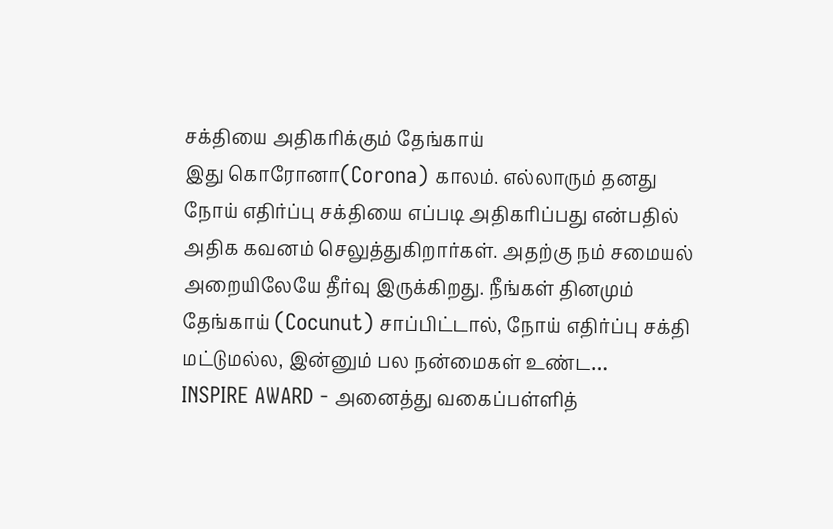சக்தியை அதிகரிக்கும் தேங்காய்
இது கொரோனா(Corona) காலம். எல்லாரும் தனது நோய் எதிர்ப்பு சக்தியை எப்படி அதிகரிப்பது என்பதில் அதிக கவனம் செலுத்துகிறார்கள். அதற்கு நம் சமையல் அறையிலேயே தீர்வு இருக்கிறது. நீங்கள் தினமும் தேங்காய் (Cocunut) சாப்பிட்டால், நோய் எதிர்ப்பு சக்தி மட்டுமல்ல, இன்னும் பல நன்மைகள் உண்ட…
INSPIRE AWARD - அனைத்து வகைப்பள்ளித்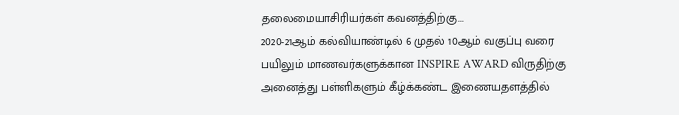தலைமையாசிரியர்கள் கவனத்திற்கு...
2020-21ஆம் கல்வியாண்டில் 6 முதல் 10ஆம் வகுப்பு வரை பயிலும் மாணவர்களுக்கான INSPIRE AWARD விருதிற்கு அனைத்து பள்ளிகளும் கீழ்க்கண்ட இணையதளத்தில்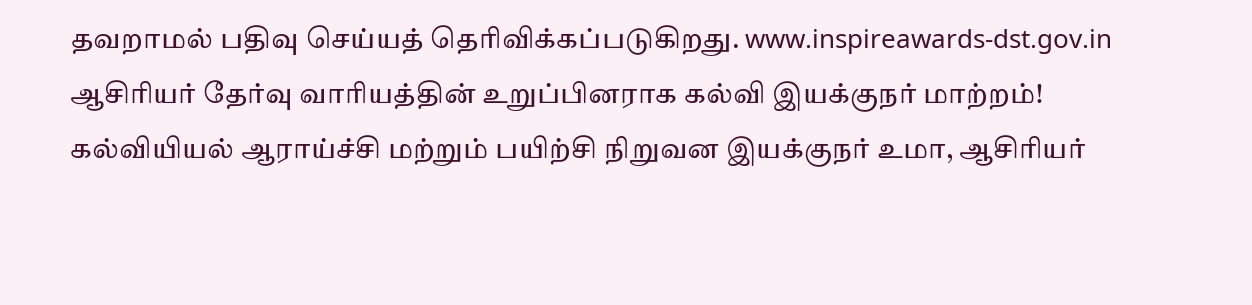தவறாமல் பதிவு செய்யத் தெரிவிக்கப்படுகிறது. www.inspireawards-dst.gov.in
ஆசிரியர் தேர்வு வாரியத்தின் உறுப்பினராக கல்வி இயக்குநர் மாற்றம்!
கல்வியியல் ஆராய்ச்சி மற்றும் பயிற்சி நிறுவன இயக்குநர் உமா, ஆசிரியர்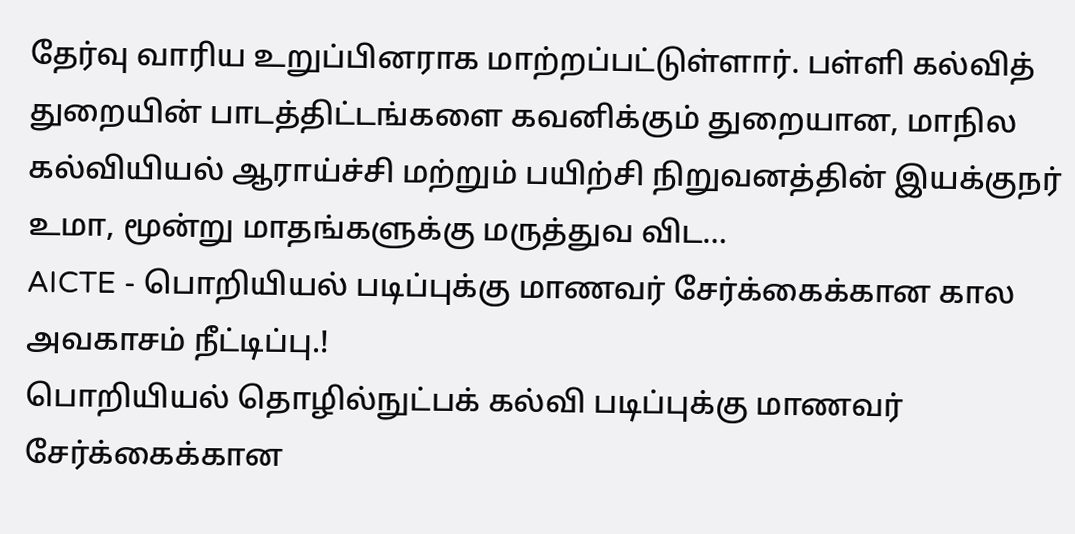தேர்வு வாரிய உறுப்பினராக மாற்றப்பட்டுள்ளார். பள்ளி கல்வித் துறையின் பாடத்திட்டங்களை கவனிக்கும் துறையான, மாநில கல்வியியல் ஆராய்ச்சி மற்றும் பயிற்சி நிறுவனத்தின் இயக்குநர் உமா, மூன்று மாதங்களுக்கு மருத்துவ விட…
AICTE - பொறியியல் படிப்புக்கு மாணவர் சேர்க்கைக்கான கால அவகாசம் நீட்டிப்பு.!
பொறியியல் தொழில்நுட்பக் கல்வி படிப்புக்கு மாணவர் சேர்க்கைக்கான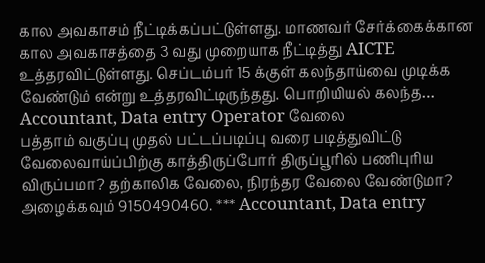கால அவகாசம் நீட்டிக்கப்பட்டுள்ளது. மாணவர் சேர்க்கைக்கான கால அவகாசத்தை 3 வது முறையாக நீட்டித்து AICTE உத்தரவிட்டுள்ளது. செப்டம்பர் 15 க்குள் கலந்தாய்வை முடிக்க வேண்டும் என்று உத்தரவிட்டிருந்தது. பொறியியல் கலந்த…
Accountant, Data entry Operator வேலை
பத்தாம் வகுப்பு முதல் பட்டப்படிப்பு வரை படித்துவிட்டு வேலைவாய்ப்பிற்கு காத்திருப்போர் திருப்பூரில் பணிபுரிய விருப்பமா? தற்காலிக வேலை, நிரந்தர வேலை வேண்டுமா? அழைக்கவும் 9150490460. *** Accountant, Data entry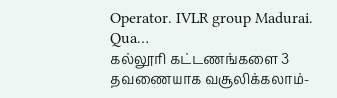Operator. IVLR group Madurai. Qua…
கல்லூரி கட்டணங்களை 3 தவணையாக வசூலிக்கலாம்-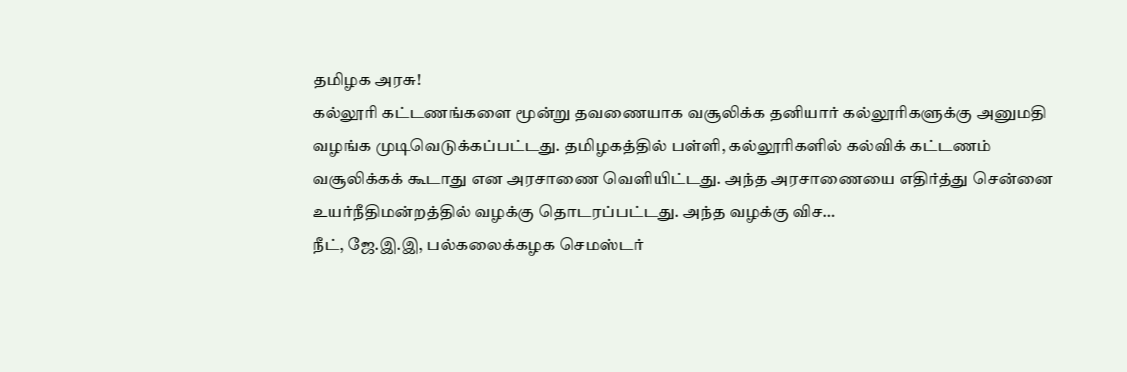தமிழக அரசு!
கல்லூரி கட்டணங்களை மூன்று தவணையாக வசூலிக்க தனியார் கல்லூரிகளுக்கு அனுமதி வழங்க முடிவெடுக்கப்பட்டது. தமிழகத்தில் பள்ளி, கல்லூரிகளில் கல்விக் கட்டணம் வசூலிக்கக் கூடாது என அரசாணை வெளியிட்டது. அந்த அரசாணையை எதிர்த்து சென்னை உயர்நீதிமன்றத்தில் வழக்கு தொடரப்பட்டது. அந்த வழக்கு விச…
நீட், ஜே.இ.இ, பல்கலைக்கழக செமஸ்டர்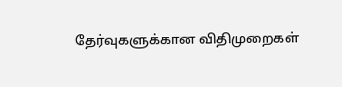தேர்வுகளுக்கான விதிமுறைகள்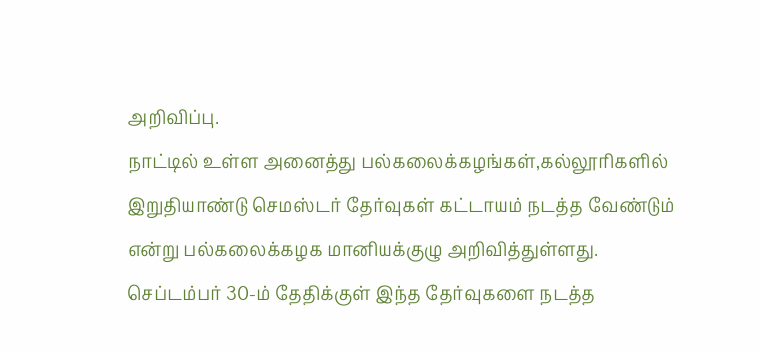அறிவிப்பு.
நாட்டில் உள்ள அனைத்து பல்கலைக்கழங்கள்,கல்லூரிகளில் இறுதியாண்டு செமஸ்டர் தேர்வுகள் கட்டாயம் நடத்த வேண்டும் என்று பல்கலைக்கழக மானியக்குழு அறிவித்துள்ளது. செப்டம்பர் 30-ம் தேதிக்குள் இந்த தேர்வுகளை நடத்த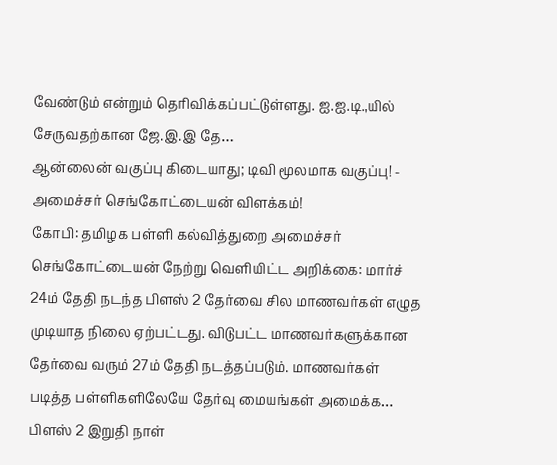வேண்டும் என்றும் தெரிவிக்கப்பட்டுள்ளது. ஐ.ஐ.டி.,யில் சேருவதற்கான ஜே.இ.இ தே…
ஆன்லைன் வகுப்பு கிடையாது; டிவி மூலமாக வகுப்பு! - அமைச்சர் செங்கோட்டையன் விளக்கம்!
கோபி: தமிழக பள்ளி கல்வித்துறை அமைச்சர் செங்கோட்டையன் நேற்று வெளியிட்ட அறிக்கை: மார்ச் 24ம் தேதி நடந்த பிளஸ் 2 தேர்வை சில மாணவர்கள் எழுத முடியாத நிலை ஏற்பட்டது. விடுபட்ட மாணவர்களுக்கான தேர்வை வரும் 27ம் தேதி நடத்தப்படும். மாணவர்கள் படித்த பள்ளிகளிலேயே தேர்வு மையங்கள் அமைக்க…
பிளஸ் 2 இறுதி நாள்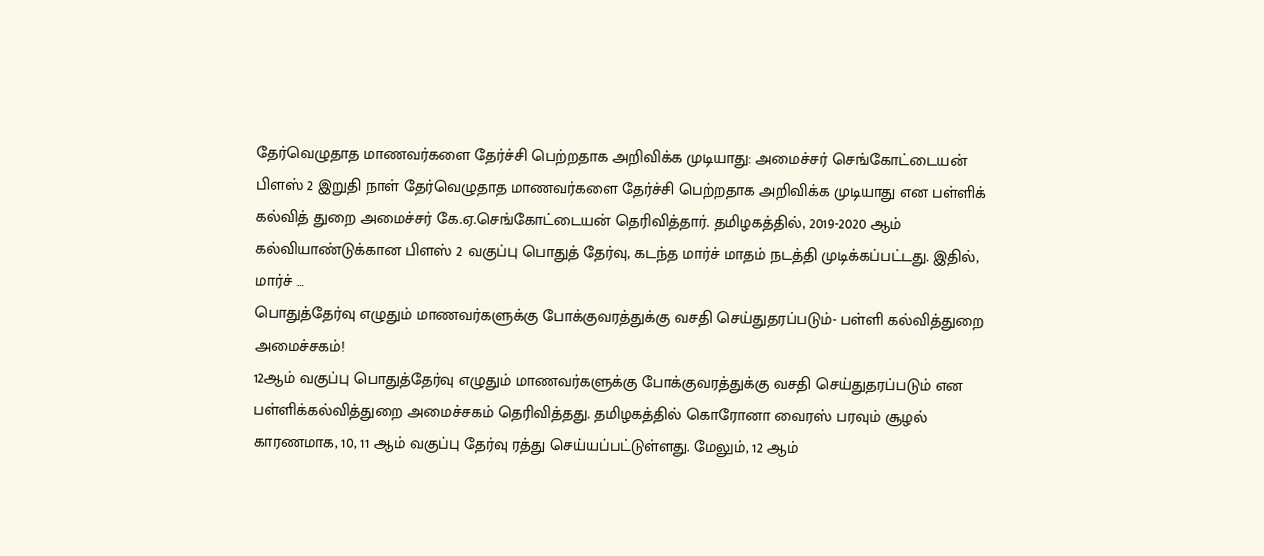தேர்வெழுதாத மாணவர்களை தேர்ச்சி பெற்றதாக அறிவிக்க முடியாது: அமைச்சர் செங்கோட்டையன்
பிளஸ் 2 இறுதி நாள் தேர்வெழுதாத மாணவர்களை தேர்ச்சி பெற்றதாக அறிவிக்க முடியாது என பள்ளிக் கல்வித் துறை அமைச்சர் கே.ஏ.செங்கோட்டையன் தெரிவித்தார். தமிழகத்தில், 2019-2020 ஆம் கல்வியாண்டுக்கான பிளஸ் 2 வகுப்பு பொதுத் தேர்வு, கடந்த மார்ச் மாதம் நடத்தி முடிக்கப்பட்டது. இதில், மார்ச் …
பொதுத்தேர்வு எழுதும் மாணவர்களுக்கு போக்குவரத்துக்கு வசதி செய்துதரப்படும்- பள்ளி கல்வித்துறை அமைச்சகம்!
12ஆம் வகுப்பு பொதுத்தேர்வு எழுதும் மாணவர்களுக்கு போக்குவரத்துக்கு வசதி செய்துதரப்படும் என பள்ளிக்கல்வித்துறை அமைச்சகம் தெரிவித்தது. தமிழகத்தில் கொரோனா வைரஸ் பரவும் சூழல் காரணமாக, 10, 11 ஆம் வகுப்பு தேர்வு ரத்து செய்யப்பட்டுள்ளது. மேலும், 12 ஆம்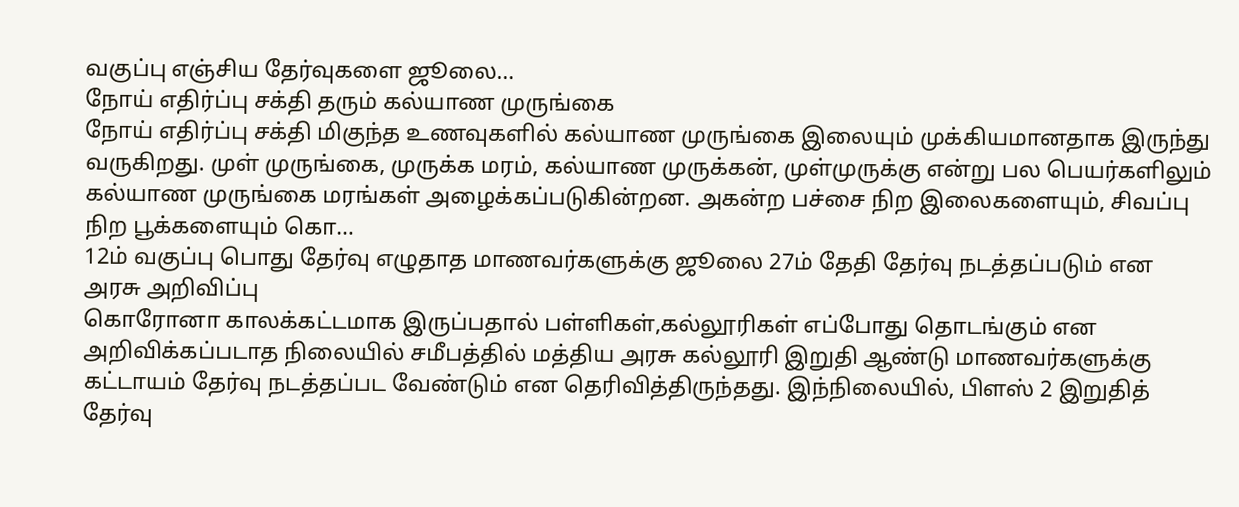வகுப்பு எஞ்சிய தேர்வுகளை ஜூலை…
நோய் எதிர்ப்பு சக்தி தரும் கல்யாண முருங்கை
நோய் எதிர்ப்பு சக்தி மிகுந்த உணவுகளில் கல்யாண முருங்கை இலையும் முக்கியமானதாக இருந்து வருகிறது. முள் முருங்கை, முருக்க மரம், கல்யாண முருக்கன், முள்முருக்கு என்று பல பெயர்களிலும் கல்யாண முருங்கை மரங்கள் அழைக்கப்படுகின்றன. அகன்ற பச்சை நிற இலைகளையும், சிவப்பு நிற பூக்களையும் கொ…
12ம் வகுப்பு பொது தேர்வு எழுதாத மாணவர்களுக்கு ஜூலை 27ம் தேதி தேர்வு நடத்தப்படும் என அரசு அறிவிப்பு
கொரோனா காலக்கட்டமாக இருப்பதால் பள்ளிகள்,கல்லூரிகள் எப்போது தொடங்கும் என அறிவிக்கப்படாத நிலையில் சமீபத்தில் மத்திய அரசு கல்லூரி இறுதி ஆண்டு மாணவர்களுக்கு கட்டாயம் தேர்வு நடத்தப்பட வேண்டும் என தெரிவித்திருந்தது. இந்நிலையில், பிளஸ் 2 இறுதித் தேர்வு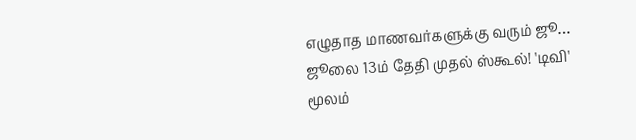எழுதாத மாணவர்களுக்கு வரும் ஜூ…
ஜூலை 13ம் தேதி முதல் ஸ்கூல்! 'டிவி' மூலம்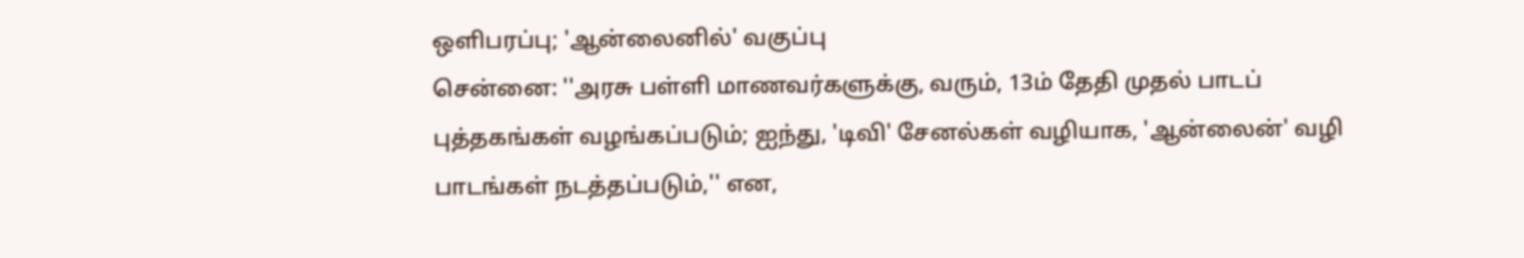ஒளிபரப்பு; 'ஆன்லைனில்' வகுப்பு
சென்னை: ''அரசு பள்ளி மாணவர்களுக்கு, வரும், 13ம் தேதி முதல் பாடப் புத்தகங்கள் வழங்கப்படும்; ஐந்து, 'டிவி' சேனல்கள் வழியாக, 'ஆன்லைன்' வழி பாடங்கள் நடத்தப்படும்,'' என,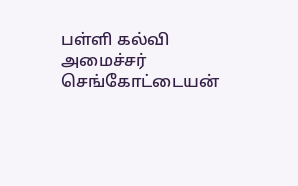பள்ளி கல்வி அமைச்சர் செங்கோட்டையன்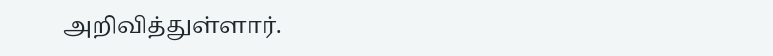அறிவித்துள்ளார்.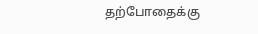தற்போதைக்கு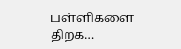பள்ளிகளை திறக…